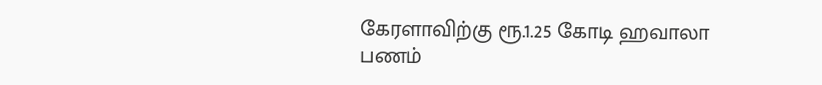கேரளாவிற்கு ரூ.1.25 கோடி ஹவாலா பணம்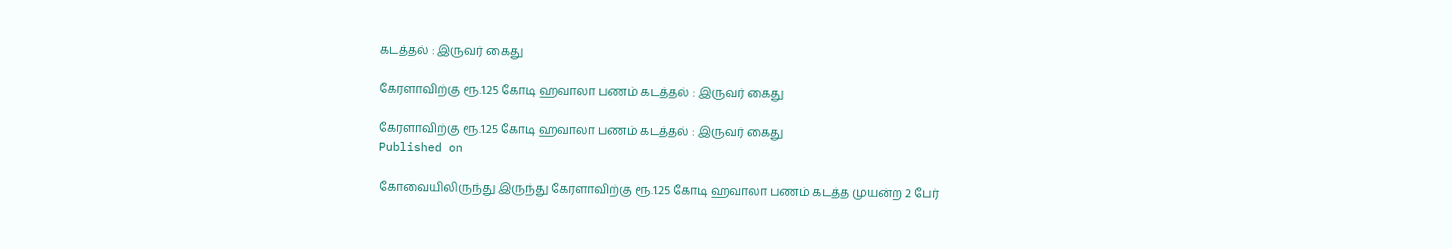கடத்தல் : இருவர் கைது

கேரளாவிற்கு ரூ.1.25 கோடி ஹவாலா பணம் கடத்தல் : இருவர் கைது

கேரளாவிற்கு ரூ.1.25 கோடி ஹவாலா பணம் கடத்தல் : இருவர் கைது
Published on

கோவையிலிருந்து இருந்து கேரளாவிற்கு ரூ.1.25 கோடி ஹவாலா பணம் கடத்த முயன்ற 2 பேர்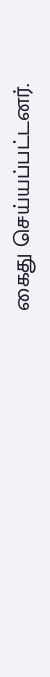கைது செய்யப்பட்டனர்.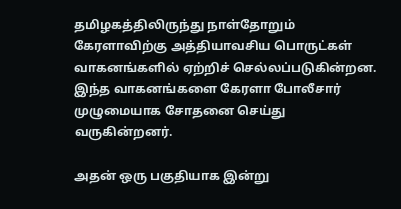தமிழகத்திலிருந்து நாள்தோறும் கேரளாவிற்கு அத்தியாவசிய பொருட்கள் வாகனங்களில் ஏற்றிச் செல்லப்படுகின்றன. இந்த வாகனங்களை கேரளா போலீசார் முழுமையாக சோதனை செய்து வருகின்றனர்.

அதன் ஒரு பகுதியாக இன்று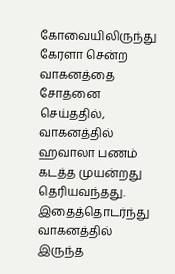கோவையிலிருந்து கேரளா சென்ற வாகனத்தை சோதனை செய்ததில், வாகனத்தில் ஹவாலா பணம் கடத்த முயன்றது தெரியவந்தது. இதைத்தொடர்ந்து வாகனத்தில் இருந்த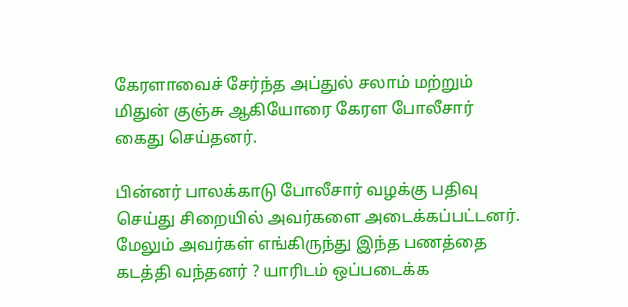கேரளாவைச் சேர்ந்த அப்துல் சலாம் மற்றும் மிதுன் குஞ்சு ஆகியோரை கேரள போலீசார் கைது செய்தனர்.

பின்னர் பாலக்காடு போலீசார் வழக்கு பதிவு செய்து சிறையில் அவர்களை அடைக்கப்பட்டனர். மேலும் அவர்கள் எங்கிருந்து இந்த பணத்தை கடத்தி வந்தனர் ? யாரிடம் ஒப்படைக்க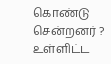கொண்டு சென்றனர் ? உள்ளிட்ட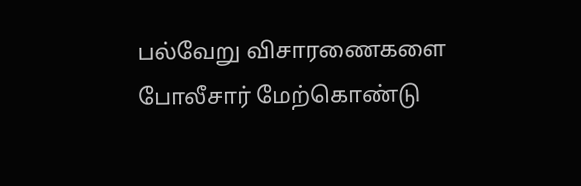பல்வேறு விசாரணைகளை போலீசார் மேற்கொண்டு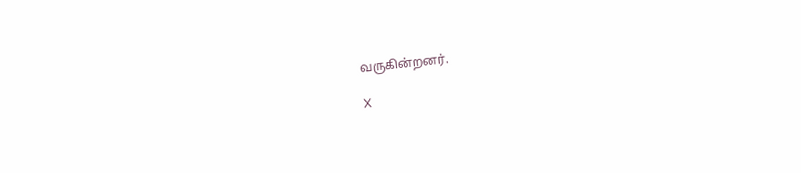வருகின்றனர்.

X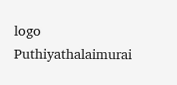logo
Puthiyathalaimurai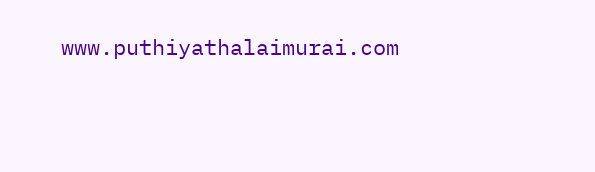www.puthiyathalaimurai.com